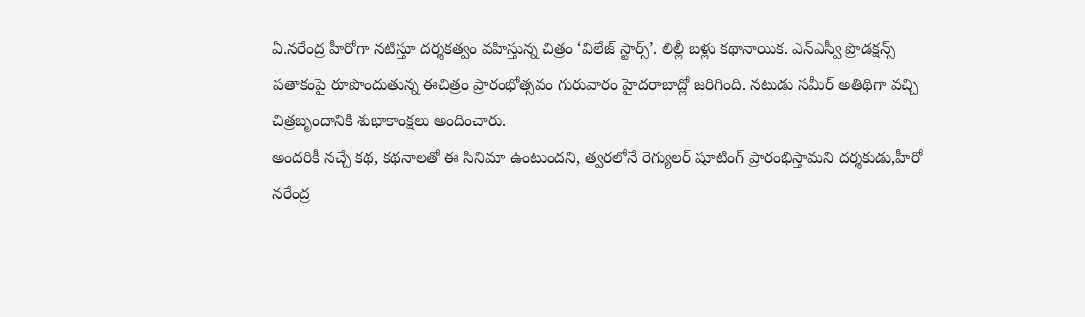ఏ.నరేంద్ర హీరోగా నటిస్తూ దర్శకత్వం వహిస్తున్న చిత్రం ‘విలేజ్ స్టార్స్’. లిల్లీ బళ్లు కథానాయిక. ఎన్ఎస్వీ ప్రొడక్షన్స్ పతాకంపై రూపొందుతున్న ఈచిత్రం ప్రారంభోత్సవం గురువారం హైదరాబాద్లో జరిగింది. నటుడు సమీర్ అతిథిగా వచ్చి చిత్రబృందానికి శుభాకాంక్షలు అందించారు.
అందరికీ నచ్చే కథ, కథనాలతో ఈ సినిమా ఉంటుందని, త్వరలోనే రెగ్యులర్ షూటింగ్ ప్రారంభిస్తామని దర్శకుడు,హీరో నరేంద్ర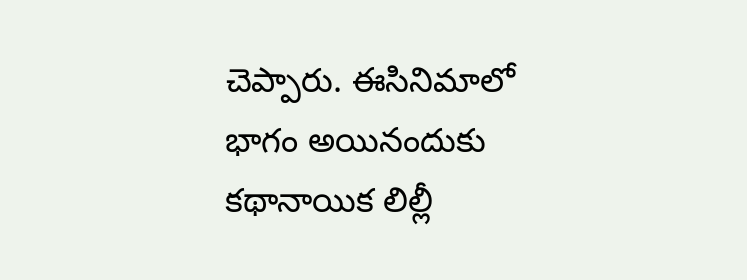చెప్పారు. ఈసినిమాలో భాగం అయినందుకు కథానాయిక లిల్లీ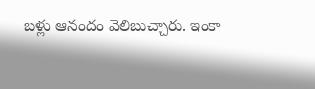బళ్లు ఆనందం వెలిబుచ్చారు. ఇంకా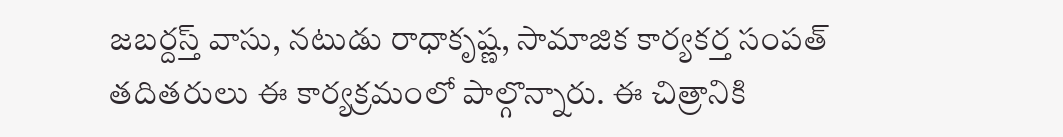జబర్దస్త్ వాసు, నటుడు రాధాకృష్ణ, సామాజిక కార్యకర్త సంపత్ తదితరులు ఈ కార్యక్రమంలో పాల్గొన్నారు. ఈ చిత్రానికి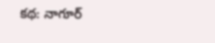కథ: నాగూర్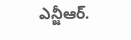ఎన్జీఆర్.